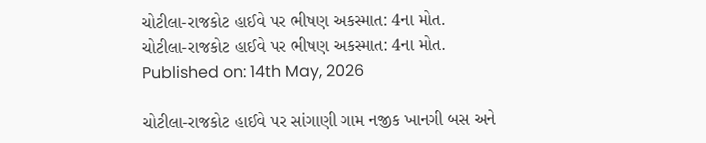ચોટીલા-રાજકોટ હાઈવે પર ભીષણ અકસ્માત: 4ના મોત.
ચોટીલા-રાજકોટ હાઈવે પર ભીષણ અકસ્માત: 4ના મોત.
Published on: 14th May, 2026

ચોટીલા-રાજકોટ હાઈવે પર સાંગાણી ગામ નજીક ખાનગી બસ અને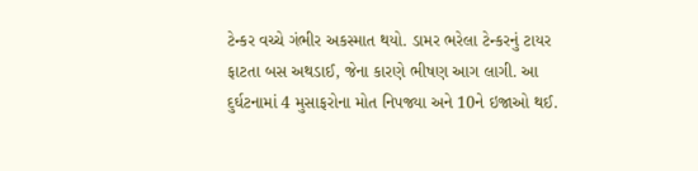ટેન્કર વચ્ચે ગંભીર અકસ્માત થયો. ડામર ભરેલા ટેન્કરનું ટાયર ફાટતા બસ અથડાઈ, જેના કારણે ભીષણ આગ લાગી. આ દુર્ઘટનામાં 4 મુસાફરોના મોત નિપજ્યા અને 10ને ઇજાઓ થઈ.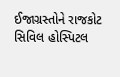ઈજાગ્રસ્તોને રાજકોટ સિવિલ હોસ્પિટલ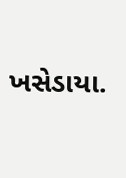ખસેડાયા.